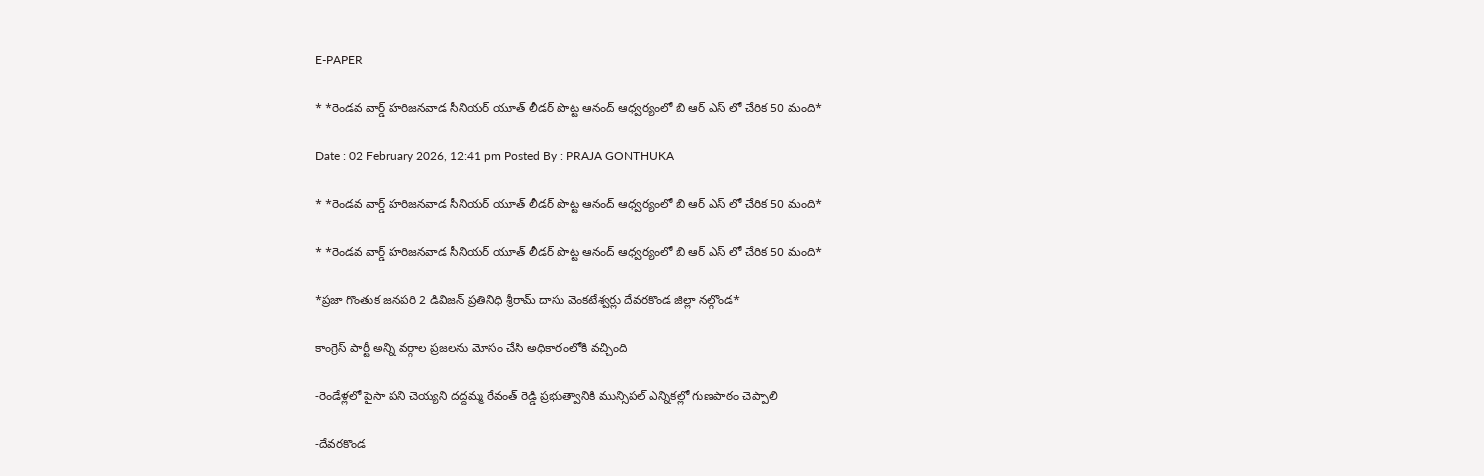E-PAPER

* *రెండవ వార్డ్ హరిజనవాడ సీనియర్ యూత్ లీడర్ పొట్ట ఆనంద్ ఆధ్వర్యంలో బి ఆర్ ఎస్ లో చేరిక 50 మంది*

Date : 02 February 2026, 12:41 pm Posted By : PRAJA GONTHUKA

* *రెండవ వార్డ్ హరిజనవాడ సీనియర్ యూత్ లీడర్ పొట్ట ఆనంద్ ఆధ్వర్యంలో బి ఆర్ ఎస్ లో చేరిక 50 మంది*

* *రెండవ వార్డ్ హరిజనవాడ సీనియర్ యూత్ లీడర్ పొట్ట ఆనంద్ ఆధ్వర్యంలో బి ఆర్ ఎస్ లో చేరిక 50 మంది*

*ప్రజా గొంతుక జనపరి 2 డివిజన్ ప్రతినిధి శ్రీరామ్ దాసు వెంకటేశ్వర్లు దేవరకొండ జిల్లా నల్గొండ*

కాంగ్రెస్ పార్టీ అన్ని వర్గాల ప్రజలను మోసం చేసి అధికారంలోకి వచ్చింది

-రెండేళ్లలో పైసా పని చెయ్యని దద్దమ్మ రేవంత్ రెడ్డి ప్రభుత్వానికి మున్సిపల్ ఎన్నికల్లో గుణపాఠం చెప్పాలి

-దేవరకొండ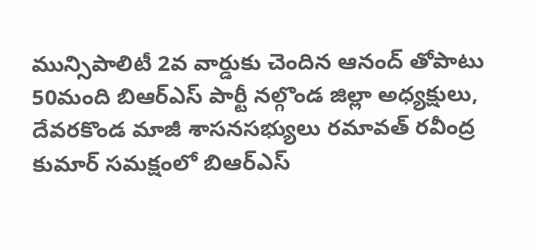మున్సిపాలిటీ 2వ వార్డుకు చెందిన ఆనంద్ తోపాటు 50మంది బిఆర్ఎస్ పార్టీ నల్గొండ జిల్లా అధ్యక్షులు, దేవరకొండ మాజీ శాసనసభ్యులు రమావత్ రవీంద్ర కుమార్ సమక్షంలో బిఆర్ఎస్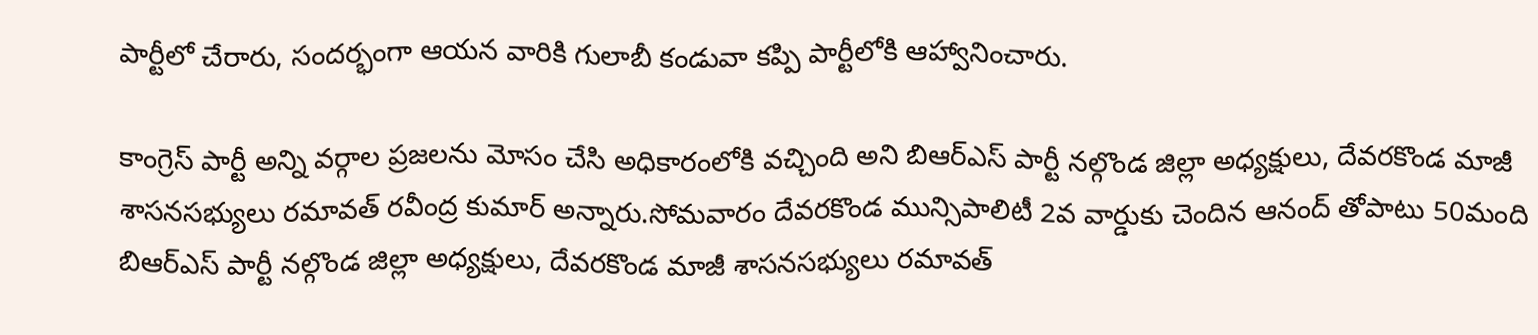పార్టీలో చేరారు, సందర్భంగా ఆయన వారికి గులాబీ కండువా కప్పి పార్టీలోకి ఆహ్వానించారు.

కాంగ్రెస్ పార్టీ అన్ని వర్గాల ప్రజలను మోసం చేసి అధికారంలోకి వచ్చింది అని బిఆర్ఎస్ పార్టీ నల్గొండ జిల్లా అధ్యక్షులు, దేవరకొండ మాజీ శాసనసభ్యులు రమావత్ రవీంద్ర కుమార్ అన్నారు.సోమవారం దేవరకొండ మున్సిపాలిటీ 2వ వార్డుకు చెందిన ఆనంద్ తోపాటు 50మంది బిఆర్ఎస్ పార్టీ నల్గొండ జిల్లా అధ్యక్షులు, దేవరకొండ మాజీ శాసనసభ్యులు రమావత్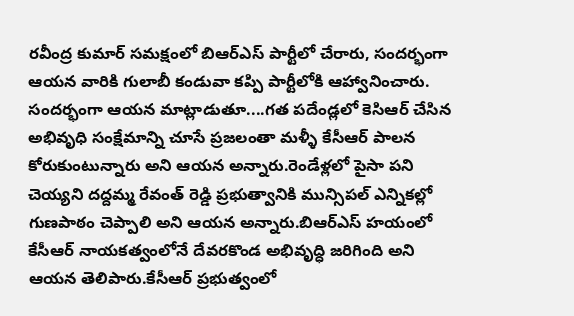రవీంద్ర కుమార్ సమక్షంలో బిఆర్ఎస్ పార్టీలో చేరారు, సందర్భంగా ఆయన వారికి గులాబీ కండువా కప్పి పార్టీలోకి ఆహ్వానించారు. సందర్భంగా ఆయన మాట్లాడుతూ....గత పదేండ్లలో కెసిఆర్ చేసిన అభివృధి సంక్షేమాన్ని చూసే ప్రజలంతా మళ్ళీ కేసీఆర్ పాలన కోరుకుంటున్నారు అని ఆయన అన్నారు.రెండేళ్లలో పైసా పని చెయ్యని దద్దమ్మ రేవంత్ రెడ్డి ప్రభుత్వానికి మున్సిపల్ ఎన్నికల్లో గుణపాఠం చెప్పాలి అని ఆయన అన్నారు.బిఆర్ఎస్ హయంలో కేసీఆర్ నాయకత్వంలోనే దేవరకొండ అభివృద్ధి జరిగింది అని ఆయన తెలిపారు.కేసీఆర్ ప్రభుత్వంలో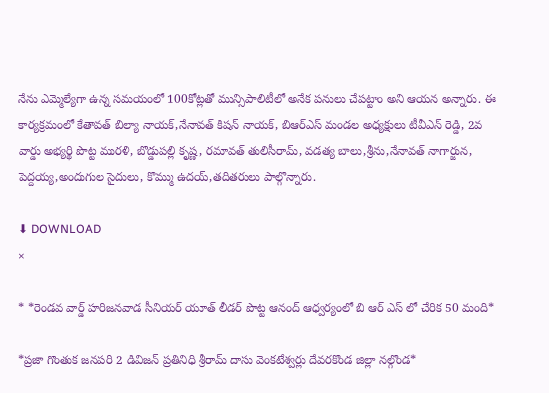నేను ఎమ్మెల్యేగా ఉన్న సమయంలో 100కోట్లతో మున్సిపాలిటీలో అనేక పనులు చేపట్టాం అని ఆయన అన్నారు. ఈ కార్యక్రమంలో కేతావత్ బిల్యా నాయక్,నేనావత్ కిషన్ నాయక్, బిఆర్ఎస్ మండల అధ్యక్షులు టీవీఎన్ రెడ్డి, 2వ వార్డు అభ్యర్థి పొట్ట మురళి, బొడ్డుపల్లి కృష్ణ, రమావత్ తులిసీరామ్, వడత్య బాలు,శ్రీను,నేనావత్ నాగార్జున, పెద్దయ్య,అందుగుల సైదులు, కొమ్ము ఉదయ్,తదితరులు పాల్గొన్నారు.

⬇ DOWNLOAD
×

* *రెండవ వార్డ్ హరిజనవాడ సీనియర్ యూత్ లీడర్ పొట్ట ఆనంద్ ఆధ్వర్యంలో బి ఆర్ ఎస్ లో చేరిక 50 మంది*

*ప్రజా గొంతుక జనపరి 2 డివిజన్ ప్రతినిధి శ్రీరామ్ దాసు వెంకటేశ్వర్లు దేవరకొండ జిల్లా నల్గొండ*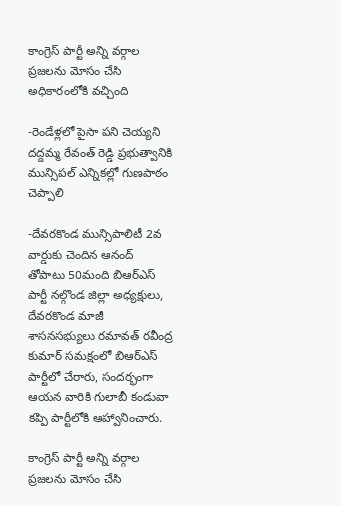కాంగ్రెస్ పార్టీ అన్ని వర్గాల ప్రజలను మోసం చేసి అధికారంలోకి వచ్చింది

-రెండేళ్లలో పైసా పని చెయ్యని దద్దమ్మ రేవంత్ రెడ్డి ప్రభుత్వానికి మున్సిపల్ ఎన్నికల్లో గుణపాఠం చెప్పాలి

-దేవరకొండ మున్సిపాలిటీ 2వ వార్డుకు చెందిన ఆనంద్ తోపాటు 50మంది బిఆర్ఎస్ పార్టీ నల్గొండ జిల్లా అధ్యక్షులు, దేవరకొండ మాజీ శాసనసభ్యులు రమావత్ రవీంద్ర కుమార్ సమక్షంలో బిఆర్ఎస్ పార్టీలో చేరారు, సందర్భంగా ఆయన వారికి గులాబీ కండువా కప్పి పార్టీలోకి ఆహ్వానించారు.

కాంగ్రెస్ పార్టీ అన్ని వర్గాల ప్రజలను మోసం చేసి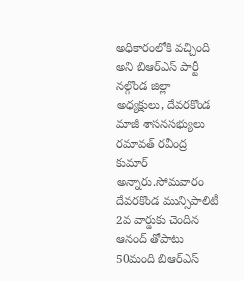అధికారంలోకి వచ్చింది అని బిఆర్ఎస్ పార్టీ నల్గొండ జిల్లా అధ్యక్షులు, దేవరకొండ మాజీ శాసనసభ్యులు రమావత్ రవీంద్ర కుమార్ అన్నారు.సోమవారం దేవరకొండ మున్సిపాలిటీ 2వ వార్డుకు చెందిన ఆనంద్ తోపాటు 50మంది బిఆర్ఎస్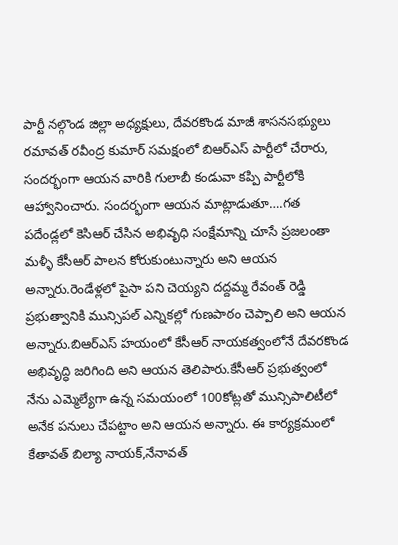పార్టీ నల్గొండ జిల్లా అధ్యక్షులు, దేవరకొండ మాజీ శాసనసభ్యులు రమావత్ రవీంద్ర కుమార్ సమక్షంలో బిఆర్ఎస్ పార్టీలో చేరారు, సందర్భంగా ఆయన వారికి గులాబీ కండువా కప్పి పార్టీలోకి ఆహ్వానించారు. సందర్భంగా ఆయన మాట్లాడుతూ….గత పదేండ్లలో కెసిఆర్ చేసిన అభివృధి సంక్షేమాన్ని చూసే ప్రజలంతా మళ్ళీ కేసీఆర్ పాలన కోరుకుంటున్నారు అని ఆయన అన్నారు.రెండేళ్లలో పైసా పని చెయ్యని దద్దమ్మ రేవంత్ రెడ్డి ప్రభుత్వానికి మున్సిపల్ ఎన్నికల్లో గుణపాఠం చెప్పాలి అని ఆయన అన్నారు.బిఆర్ఎస్ హయంలో కేసీఆర్ నాయకత్వంలోనే దేవరకొండ అభివృద్ధి జరిగింది అని ఆయన తెలిపారు.కేసీఆర్ ప్రభుత్వంలో నేను ఎమ్మెల్యేగా ఉన్న సమయంలో 100కోట్లతో మున్సిపాలిటీలో అనేక పనులు చేపట్టాం అని ఆయన అన్నారు. ఈ కార్యక్రమంలో కేతావత్ బిల్యా నాయక్,నేనావత్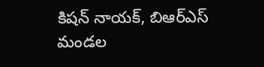కిషన్ నాయక్, బిఆర్ఎస్ మండల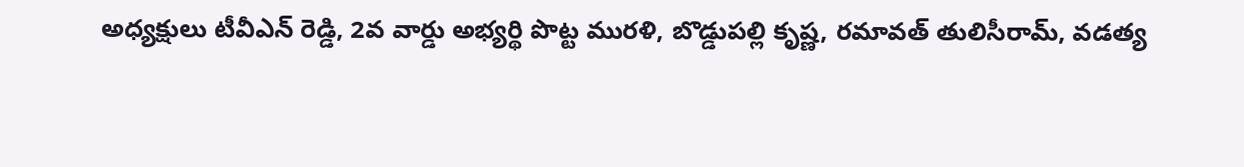అధ్యక్షులు టీవీఎన్ రెడ్డి, 2వ వార్డు అభ్యర్థి పొట్ట మురళి, బొడ్డుపల్లి కృష్ణ, రమావత్ తులిసీరామ్, వడత్య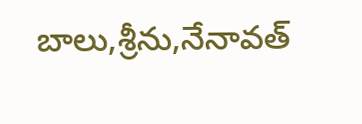బాలు,శ్రీను,నేనావత్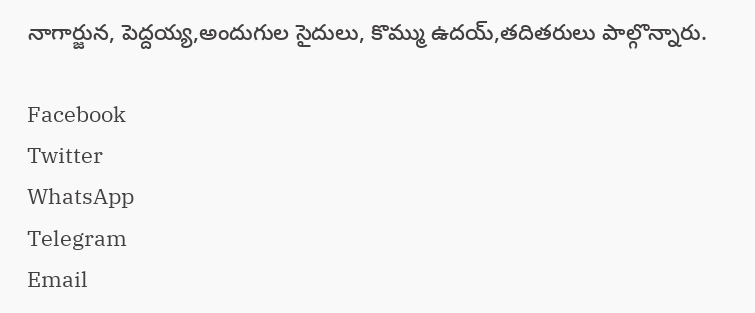నాగార్జున, పెద్దయ్య,అందుగుల సైదులు, కొమ్ము ఉదయ్,తదితరులు పాల్గొన్నారు.

Facebook
Twitter
WhatsApp
Telegram
Email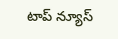టాప్ న్యూస్